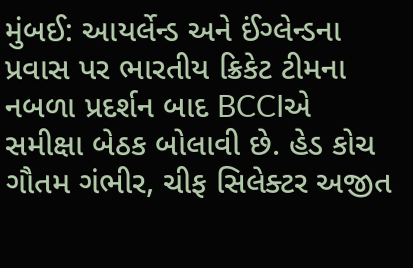મુંબઈ: આયર્લેન્ડ અને ઈંગ્લેન્ડના પ્રવાસ પર ભારતીય ક્રિકેટ ટીમના નબળા પ્રદર્શન બાદ BCCIએ સમીક્ષા બેઠક બોલાવી છે. હેડ કોચ ગૌતમ ગંભીર, ચીફ સિલેક્ટર અજીત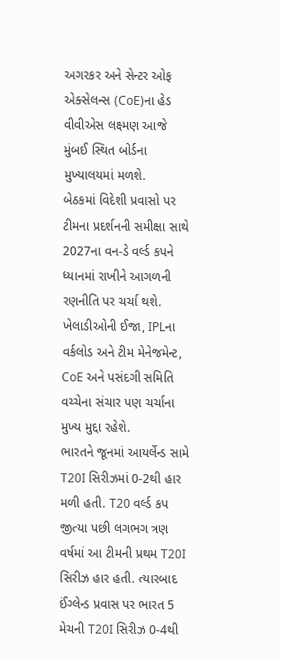અગરકર અને સેન્ટર ઓફ એક્સેલન્સ (CoE)ના હેડ વીવીએસ લક્ષ્મણ આજે મુંબઈ સ્થિત બોર્ડના મુખ્યાલયમાં મળશે.
બેઠકમાં વિદેશી પ્રવાસો પર ટીમના પ્રદર્શનની સમીક્ષા સાથે 2027ના વન-ડે વર્લ્ડ કપને ધ્યાનમાં રાખીને આગળની રણનીતિ પર ચર્ચા થશે. ખેલાડીઓની ઈજા, IPLના વર્કલોડ અને ટીમ મેનેજમેન્ટ, CoE અને પસંદગી સમિતિ વચ્ચેના સંચાર પણ ચર્ચાના મુખ્ય મુદ્દા રહેશે.
ભારતને જૂનમાં આયર્લેન્ડ સામે T20I સિરીઝમાં 0-2થી હાર મળી હતી. T20 વર્લ્ડ કપ જીત્યા પછી લગભગ ત્રણ વર્ષમાં આ ટીમની પ્રથમ T20I સિરીઝ હાર હતી. ત્યારબાદ ઈંગ્લેન્ડ પ્રવાસ પર ભારત 5 મેચની T20I સિરીઝ 0-4થી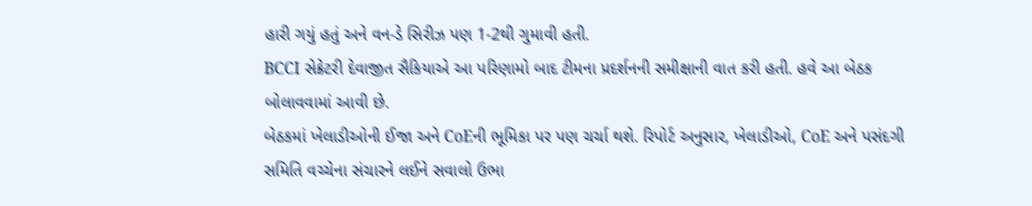હારી ગયું હતું અને વન-ડે સિરીઝ પણ 1-2થી ગુમાવી હતી.
BCCI સેક્રેટરી દેવાજીત સૈકિયાએ આ પરિણામો બાદ ટીમના પ્રદર્શનની સમીક્ષાની વાત કરી હતી. હવે આ બેઠક બોલાવવામાં આવી છે.
બેઠકમાં ખેલાડીઓની ઈજા અને CoEની ભૂમિકા પર પણ ચર્ચા થશે. રિપોર્ટ અનુસાર, ખેલાડીઓ, CoE અને પસંદગી સમિતિ વચ્ચેના સંચારને લઈને સવાલો ઉભા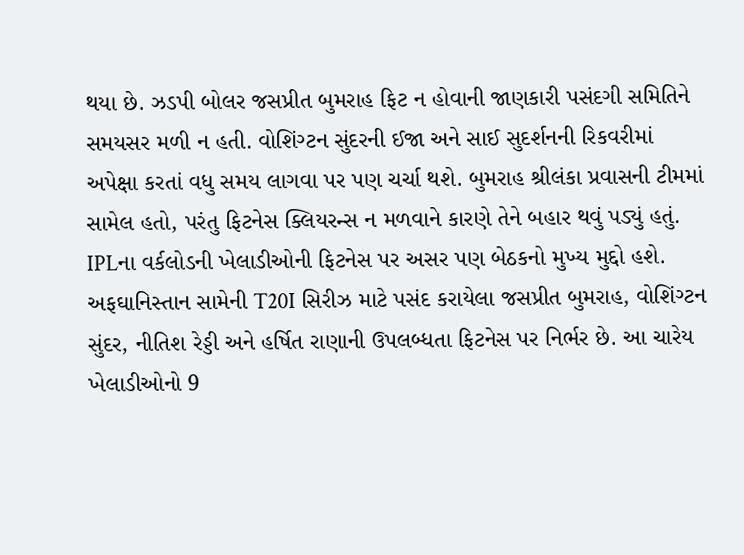થયા છે. ઝડપી બોલર જસપ્રીત બુમરાહ ફિટ ન હોવાની જાણકારી પસંદગી સમિતિને સમયસર મળી ન હતી. વોશિંગ્ટન સુંદરની ઈજા અને સાઈ સુદર્શનની રિકવરીમાં અપેક્ષા કરતાં વધુ સમય લાગવા પર પણ ચર્ચા થશે. બુમરાહ શ્રીલંકા પ્રવાસની ટીમમાં સામેલ હતો, પરંતુ ફિટનેસ ક્લિયરન્સ ન મળવાને કારણે તેને બહાર થવું પડ્યું હતું.
IPLના વર્કલોડની ખેલાડીઓની ફિટનેસ પર અસર પણ બેઠકનો મુખ્ય મુદ્દો હશે. અફઘાનિસ્તાન સામેની T20I સિરીઝ માટે પસંદ કરાયેલા જસપ્રીત બુમરાહ, વોશિંગ્ટન સુંદર, નીતિશ રેડ્ડી અને હર્ષિત રાણાની ઉપલબ્ધતા ફિટનેસ પર નિર્ભર છે. આ ચારેય ખેલાડીઓનો 9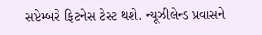સપ્ટેમ્બરે ફિટનેસ ટેસ્ટ થશે. ન્યૂઝીલેન્ડ પ્રવાસને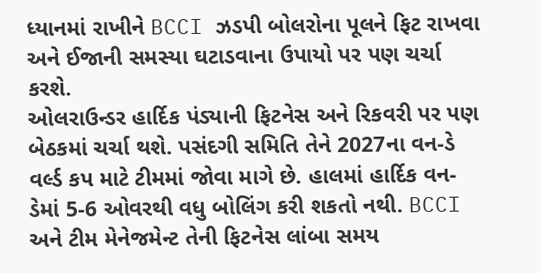ધ્યાનમાં રાખીને BCCI ઝડપી બોલરોના પૂલને ફિટ રાખવા અને ઈજાની સમસ્યા ઘટાડવાના ઉપાયો પર પણ ચર્ચા કરશે.
ઓલરાઉન્ડર હાર્દિક પંડ્યાની ફિટનેસ અને રિકવરી પર પણ બેઠકમાં ચર્ચા થશે. પસંદગી સમિતિ તેને 2027ના વન-ડે વર્લ્ડ કપ માટે ટીમમાં જોવા માગે છે. હાલમાં હાર્દિક વન-ડેમાં 5-6 ઓવરથી વધુ બોલિંગ કરી શકતો નથી. BCCI અને ટીમ મેનેજમેન્ટ તેની ફિટનેસ લાંબા સમય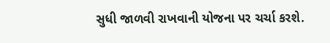સુધી જાળવી રાખવાની યોજના પર ચર્ચા કરશે.